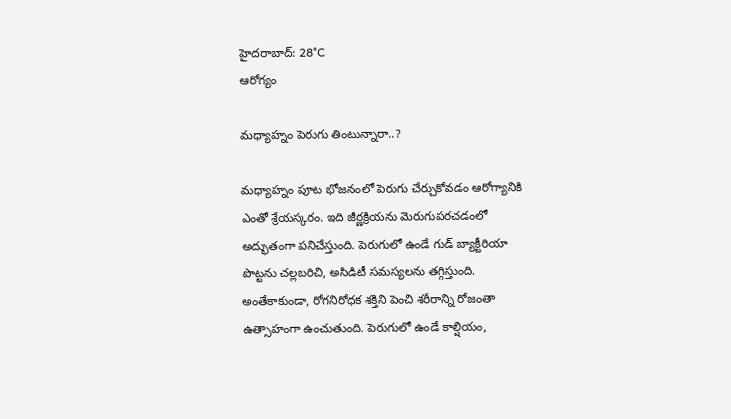హైదరాబాద్: 28°C
ఆరోగ్యం

మధ్యాహ్నం పెరుగు తింటున్నారా..?

మధ్యాహ్నం పూట భోజనంలో పెరుగు చేర్చుకోవడం ఆరోగ్యానికి ఎంతో శ్రేయస్కరం. ఇది జీర్ణక్రియను మెరుగుపరచడంలో అద్భుతంగా పనిచేస్తుంది. పెరుగులో ఉండే గుడ్ బ్యాక్టీరియా పొట్టను చల్లబరిచి, అసిడిటీ సమస్యలను తగ్గిస్తుంది. అంతేకాకుండా, రోగనిరోధక శక్తిని పెంచి శరీరాన్ని రోజంతా ఉత్సాహంగా ఉంచుతుంది. పెరుగులో ఉండే కాల్షియం,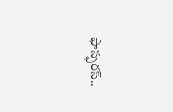ఫాస్ఫరస్..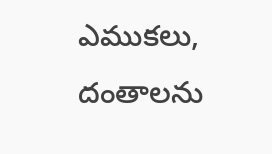ఎముకలు, దంతాలను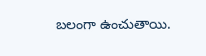బలంగా ఉంచుతాయి.